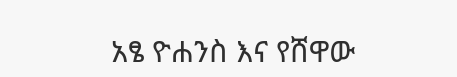አፄ ዮሐንስ እና የሸዋው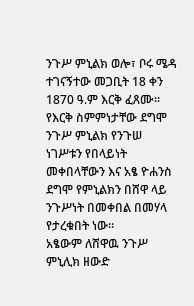ንጉሥ ምኒልክ ወሎ፣ ቦሩ ሜዳ ተገናኝተው መጋቢት 18 ቀን 1870 ዓ.ም እርቅ ፈጸሙ።
የእርቅ ስምምነታቸው ደግሞ ንጉሥ ምኒልክ የንጉሠ ነገሥቱን የበላይነት መቀበላቸውን እና አፄ ዮሐንስ ደግሞ የምኒልክን በሸዋ ላይ ንጉሥነት በመቀበል በመሃላ የታረቁበት ነው።
አፄውም ለሸዋዉ ንጉሥ ምኒሊክ ዘውድ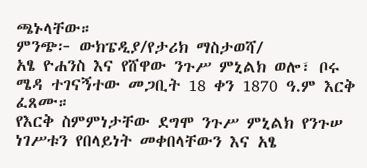ጫኑላቸው።
ምንጭ፦ ውክፔዲያ/የታሪክ ማስታወሻ/
አፄ ዮሐንስ እና የሸዋው ንጉሥ ምኒልክ ወሎ፣ ቦሩ ሜዳ ተገናኝተው መጋቢት 18 ቀን 1870 ዓ.ም እርቅ ፈጸሙ።
የእርቅ ስምምነታቸው ደግሞ ንጉሥ ምኒልክ የንጉሠ ነገሥቱን የበላይነት መቀበላቸውን እና አፄ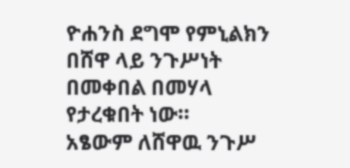ዮሐንስ ደግሞ የምኒልክን በሸዋ ላይ ንጉሥነት በመቀበል በመሃላ የታረቁበት ነው።
አፄውም ለሸዋዉ ንጉሥ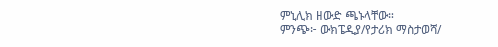ምኒሊክ ዘውድ ጫኑላቸው።
ምንጭ፦ ውክፔዲያ/የታሪክ ማስታወሻ/